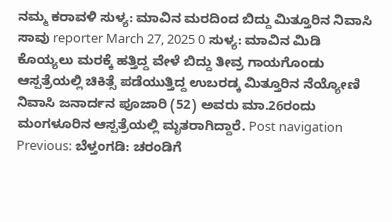ನಮ್ಮ ಕರಾವಳಿ ಸುಳ್ಯ: ಮಾವಿನ ಮರದಿಂದ ಬಿದ್ದು ಮಿತ್ತೂರಿನ ನಿವಾಸಿ ಸಾವು reporter March 27, 2025 0 ಸುಳ್ಯ: ಮಾವಿನ ಮಿಡಿ ಕೊಯ್ಯಲು ಮರಕ್ಕೆ ಹತ್ತಿದ್ದ ವೇಳೆ ಬಿದ್ದು ತೀವ್ರ ಗಾಯಗೊಂಡು ಆಸ್ಪತ್ರೆಯಲ್ಲಿ ಚಿಕಿತ್ಸೆ ಪಡೆಯುತ್ತಿದ್ದ ಉಬರಡ್ಕ ಮಿತ್ತೂರಿನ ನೆಯ್ಯೋಣಿ ನಿವಾಸಿ ಜನಾರ್ದನ ಪೂಜಾರಿ (52) ಅವರು ಮಾ.26ರಂದು ಮಂಗಳೂರಿನ ಆಸ್ಪತ್ರೆಯಲ್ಲಿ ಮೃತರಾಗಿದ್ದಾರೆ. Post navigation Previous: ಬೆಳ್ತಂಗಡಿ: ಚರಂಡಿಗೆ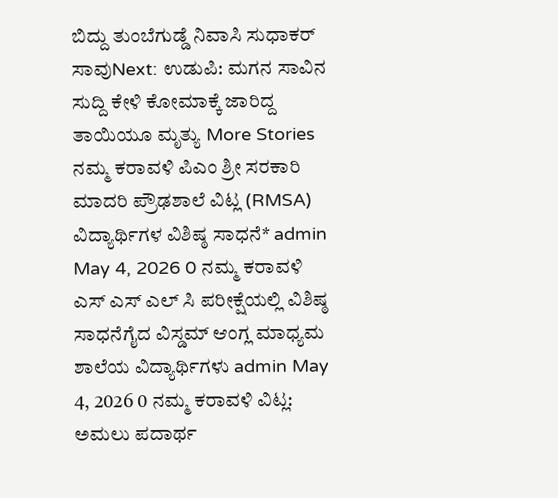ಬಿದ್ದು ತುಂಬೆಗುಡ್ಡೆ ನಿವಾಸಿ ಸುಧಾಕರ್ ಸಾವುNext: ಉಡುಪಿ: ಮಗನ ಸಾವಿನ ಸುದ್ದಿ ಕೇಳಿ ಕೋಮಾಕ್ಕೆ ಜಾರಿದ್ದ ತಾಯಿಯೂ ಮೃತ್ಯು More Stories ನಮ್ಮ ಕರಾವಳಿ ಪಿಎಂ ಶ್ರೀ ಸರಕಾರಿ ಮಾದರಿ ಪ್ರೌಢಶಾಲೆ ವಿಟ್ಲ (RMSA) ವಿದ್ಯಾರ್ಥಿಗಳ ವಿಶಿಷ್ಠ ಸಾಧನೆ* admin May 4, 2026 0 ನಮ್ಮ ಕರಾವಳಿ ಎಸ್ ಎಸ್ ಎಲ್ ಸಿ ಪರೀಕ್ಷೆಯಲ್ಲಿ ವಿಶಿಷ್ಠ ಸಾಧನೆಗೈದ ವಿಸ್ಡಮ್ ಆಂಗ್ಲ ಮಾಧ್ಯಮ ಶಾಲೆಯ ವಿದ್ಯಾರ್ಥಿಗಳು admin May 4, 2026 0 ನಮ್ಮ ಕರಾವಳಿ ವಿಟ್ಲ: ಅಮಲು ಪದಾರ್ಥ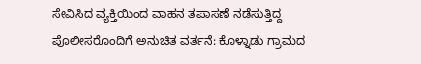ಸೇವಿಸಿದ ವ್ಯಕ್ತಿಯಿಂದ ವಾಹನ ತಪಾಸಣೆ ನಡೆಸುತ್ತಿದ್ದ ಪೊಲೀಸರೊಂದಿಗೆ ಅನುಚಿತ ವರ್ತನೆ: ಕೊಳ್ನಾಡು ಗ್ರಾಮದ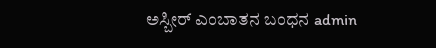ಅಸ್ಬೀರ್ ಎಂಬಾತನ ಬಂಧನ admin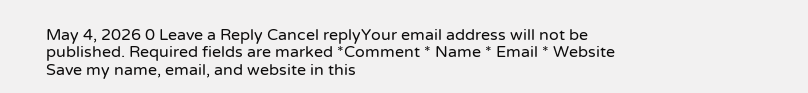May 4, 2026 0 Leave a Reply Cancel replyYour email address will not be published. Required fields are marked *Comment * Name * Email * Website Save my name, email, and website in this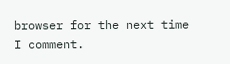browser for the next time I comment.